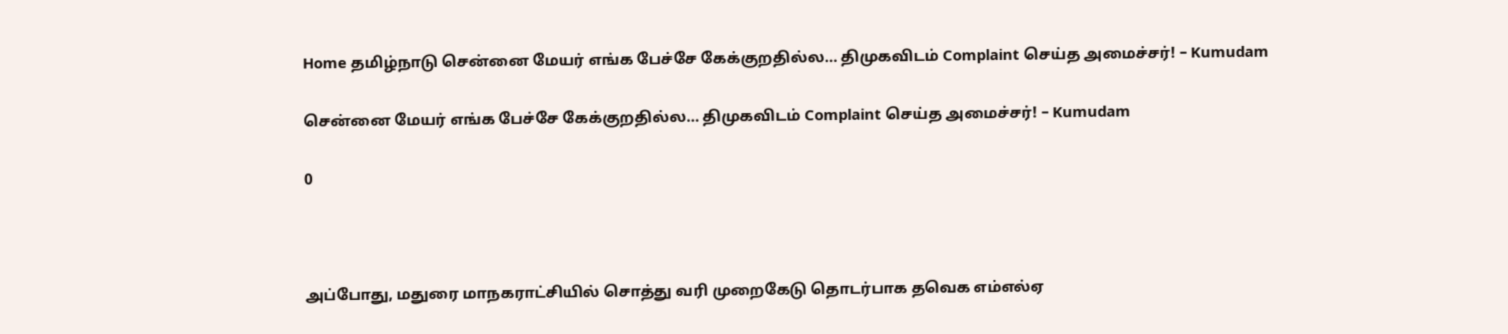Home தமிழ்நாடு சென்னை மேயர் எங்க பேச்சே கேக்குறதில்ல… திமுகவிடம் Complaint செய்த அமைச்சர்! – Kumudam

சென்னை மேயர் எங்க பேச்சே கேக்குறதில்ல… திமுகவிடம் Complaint செய்த அமைச்சர்! – Kumudam

0



அப்போது, மதுரை மாநகராட்சியில் சொத்து வரி முறைகேடு தொடர்பாக தவெக எம்எல்ஏ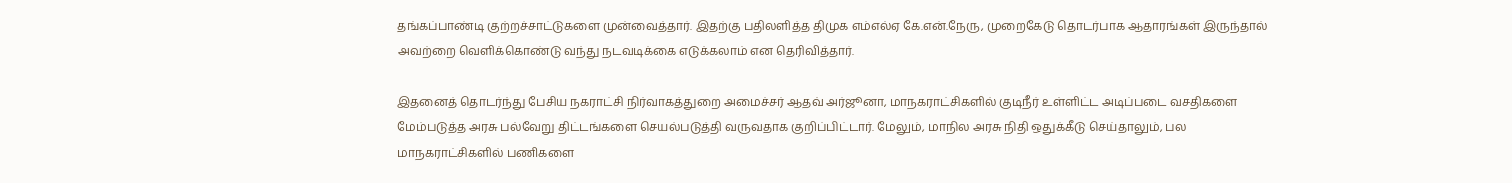தங்கப்பாண்டி குற்றச்சாட்டுகளை முன்வைத்தார். இதற்கு பதிலளித்த திமுக எம்எல்ஏ கே.என்.நேரு, முறைகேடு தொடர்பாக ஆதாரங்கள் இருந்தால் அவற்றை வெளிக்கொண்டு வந்து நடவடிக்கை எடுக்கலாம் என தெரிவித்தார்.

இதனைத் தொடர்ந்து பேசிய நகராட்சி நிர்வாகத்துறை அமைச்சர் ஆதவ் அர்ஜூனா, மாநகராட்சிகளில் குடிநீர் உள்ளிட்ட அடிப்படை வசதிகளை மேம்படுத்த அரசு பல்வேறு திட்டங்களை செயல்படுத்தி வருவதாக குறிப்பிட்டார். மேலும், மாநில அரசு நிதி ஒதுக்கீடு செய்தாலும், பல மாநகராட்சிகளில் பணிகளை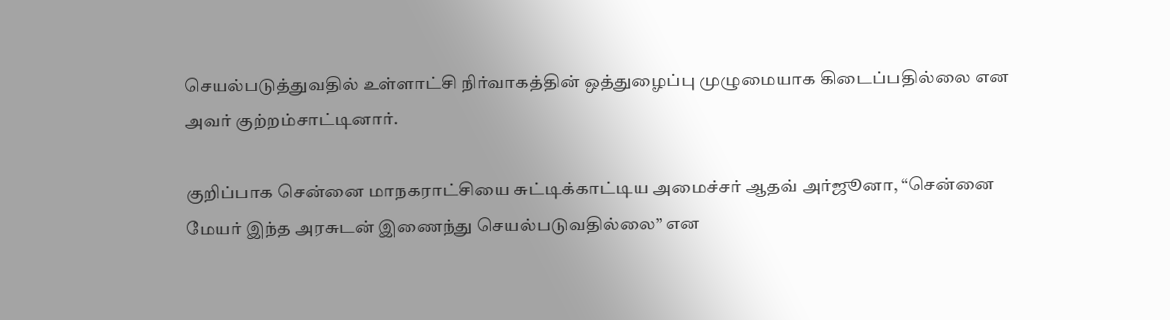செயல்படுத்துவதில் உள்ளாட்சி நிர்வாகத்தின் ஒத்துழைப்பு முழுமையாக கிடைப்பதில்லை என அவர் குற்றம்சாட்டினார்.

குறிப்பாக சென்னை மாநகராட்சியை சுட்டிக்காட்டிய அமைச்சர் ஆதவ் அர்ஜூனா, “சென்னை மேயர் இந்த அரசுடன் இணைந்து செயல்படுவதில்லை” என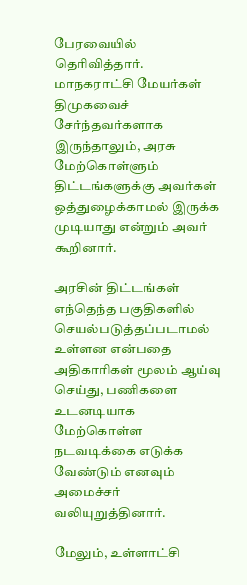பேரவையில் தெரிவித்தார். மாநகராட்சி மேயர்கள் திமுகவைச் சேர்ந்தவர்களாக இருந்தாலும், அரசு மேற்கொள்ளும் திட்டங்களுக்கு அவர்கள் ஒத்துழைக்காமல் இருக்க முடியாது என்றும் அவர் கூறினார்.

அரசின் திட்டங்கள் எந்தெந்த பகுதிகளில் செயல்படுத்தப்படாமல் உள்ளன என்பதை அதிகாரிகள் மூலம் ஆய்வு செய்து, பணிகளை உடனடியாக மேற்கொள்ள நடவடிக்கை எடுக்க வேண்டும் எனவும் அமைச்சர் வலியுறுத்தினார்.

மேலும், உள்ளாட்சி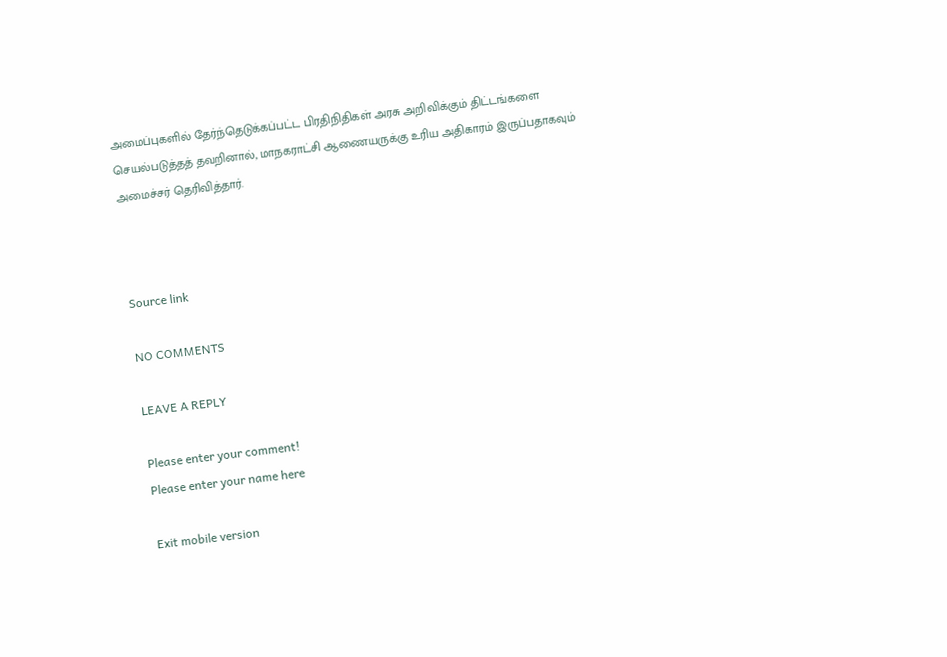அமைப்புகளில் தேர்ந்தெடுக்கப்பட்ட பிரதிநிதிகள் அரசு அறிவிக்கும் திட்டங்களை செயல்படுத்தத் தவறினால், மாநகராட்சி ஆணையருக்கு உரிய அதிகாரம் இருப்பதாகவும் அமைச்சர் தெரிவித்தார்.



Source link

NO COMMENTS

LEAVE A REPLY

Please enter your comment!
Please enter your name here

Exit mobile version